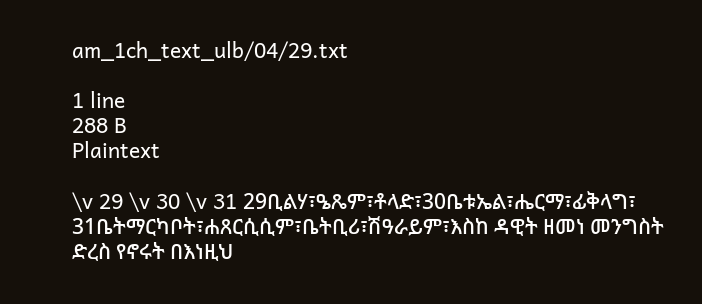am_1ch_text_ulb/04/29.txt

1 line
288 B
Plaintext

\v 29 \v 30 \v 31 29ቢልሃ፣ዔጼም፣ቶላድ፣30ቤቱኤል፣ሔርማ፣ፊቅላግ፣ 31ቤትማርካቦት፣ሐጸርሲሲም፣ቤትቢሪ፣ሽዓራይም፣እስከ ዳዊት ዘመነ መንግስት ድረስ የኖሩት በእነዚህ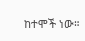ከተሞች ነው።